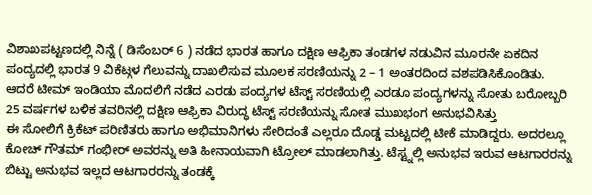ವಿಶಾಖಪಟ್ಟಣದಲ್ಲಿ ನಿನ್ನೆ ( ಡಿಸೆಂಬರ್ 6 ) ನಡೆದ ಭಾರತ ಹಾಗೂ ದಕ್ಷಿಣ ಆಫ್ರಿಕಾ ತಂಡಗಳ ನಡುವಿನ ಮೂರನೇ ಏಕದಿನ ಪಂದ್ಯದಲ್ಲಿ ಭಾರತ 9 ವಿಕೆಟ್ಗಳ ಗೆಲುವನ್ನು ದಾಖಲಿಸುವ ಮೂಲಕ ಸರಣಿಯನ್ನು 2 – 1 ಅಂತರದಿಂದ ವಶಪಡಿಸಿಕೊಂಡಿತು.
ಆದರೆ ಟೀಮ್ ಇಂಡಿಯಾ ಮೊದಲಿಗೆ ನಡೆದ ಎರಡು ಪಂದ್ಯಗಳ ಟೆಸ್ಟ್ ಸರಣಿಯಲ್ಲಿ ಎರಡೂ ಪಂದ್ಯಗಳನ್ನು ಸೋತು ಬರೋಬ್ಬರಿ 25 ವರ್ಷಗಳ ಬಳಿಕ ತವರಿನಲ್ಲಿ ದಕ್ಷಿಣ ಆಫ್ರಿಕಾ ವಿರುದ್ಧ ಟೆಸ್ಟ್ ಸರಣಿಯನ್ನು ಸೋತ ಮುಖಭಂಗ ಅನುಭವಿಸಿತ್ತು
ಈ ಸೋಲಿಗೆ ಕ್ರಿಕೆಟ್ ಪರಿಣಿತರು ಹಾಗೂ ಅಭಿಮಾನಿಗಳು ಸೇರಿದಂತೆ ಎಲ್ಲರೂ ದೊಡ್ಡ ಮಟ್ಟದಲ್ಲಿ ಟೀಕೆ ಮಾಡಿದ್ದರು. ಅದರಲ್ಲೂ ಕೋಚ್ ಗೌತಮ್ ಗಂಭೀರ್ ಅವರನ್ನು ಅತಿ ಹೀನಾಯವಾಗಿ ಟ್ರೋಲ್ ಮಾಡಲಾಗಿತ್ತು. ಟೆಸ್ಟ್ನಲ್ಲಿ ಅನುಭವ ಇರುವ ಆಟಗಾರರನ್ನು ಬಿಟ್ಟು ಅನುಭವ ಇಲ್ಲದ ಆಟಗಾರರನ್ನು ತಂಡಕ್ಕೆ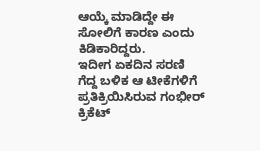ಆಯ್ಕೆ ಮಾಡಿದ್ದೇ ಈ ಸೋಲಿಗೆ ಕಾರಣ ಎಂದು ಕಿಡಿಕಾರಿದ್ದರು.
ಇದೀಗ ಏಕದಿನ ಸರಣಿ ಗೆದ್ದ ಬಳಿಕ ಆ ಟೀಕೆಗಳಿಗೆ ಪ್ರತಿಕ್ರಿಯಿಸಿರುವ ಗಂಭೀರ್ ಕ್ರಿಕೆಟ್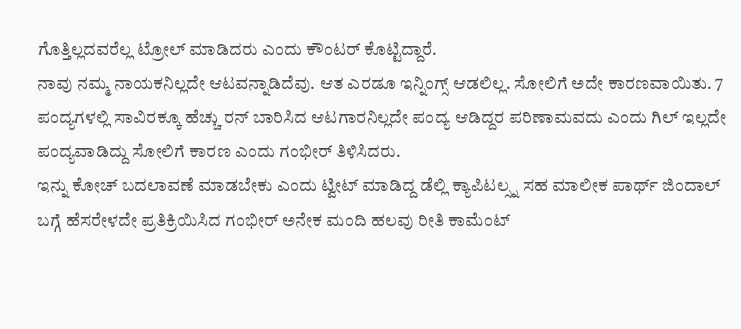ಗೊತ್ತಿಲ್ಲದವರೆಲ್ಲ ಟ್ರೋಲ್ ಮಾಡಿದರು ಎಂದು ಕೌಂಟರ್ ಕೊಟ್ಟಿದ್ದಾರೆ.
ನಾವು ನಮ್ಮ ನಾಯಕನಿಲ್ಲದೇ ಆಟವನ್ನಾಡಿದೆವು. ಆತ ಎರಡೂ ಇನ್ನಿಂಗ್ಸ್ ಆಡಲಿಲ್ಲ. ಸೋಲಿಗೆ ಅದೇ ಕಾರಣವಾಯಿತು. 7 ಪಂದ್ಯಗಳಲ್ಲಿ ಸಾವಿರಕ್ಕೂ ಹೆಚ್ಚು ರನ್ ಬಾರಿಸಿದ ಆಟಗಾರನಿಲ್ಲದೇ ಪಂದ್ಯ ಆಡಿದ್ದರ ಪರಿಣಾಮವದು ಎಂದು ಗಿಲ್ ಇಲ್ಲದೇ ಪಂದ್ಯವಾಡಿದ್ದು ಸೋಲಿಗೆ ಕಾರಣ ಎಂದು ಗಂಭೀರ್ ತಿಳಿಸಿದರು.
ಇನ್ನು ಕೋಚ್ ಬದಲಾವಣೆ ಮಾಡಬೇಕು ಎಂದು ಟ್ವೀಟ್ ಮಾಡಿದ್ದ ಡೆಲ್ಲಿ ಕ್ಯಾಪಿಟಲ್ಸ್ನ ಸಹ ಮಾಲೀಕ ಪಾರ್ಥ್ ಜಿಂದಾಲ್ ಬಗ್ಗೆ ಹೆಸರೇಳದೇ ಪ್ರತಿಕ್ರಿಯಿಸಿದ ಗಂಭೀರ್ ಅನೇಕ ಮಂದಿ ಹಲವು ರೀತಿ ಕಾಮೆಂಟ್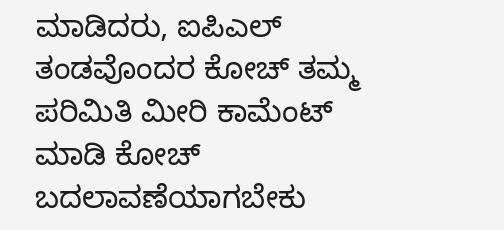ಮಾಡಿದರು, ಐಪಿಎಲ್ ತಂಡವೊಂದರ ಕೋಚ್ ತಮ್ಮ ಪರಿಮಿತಿ ಮೀರಿ ಕಾಮೆಂಟ್ ಮಾಡಿ ಕೋಚ್ ಬದಲಾವಣೆಯಾಗಬೇಕು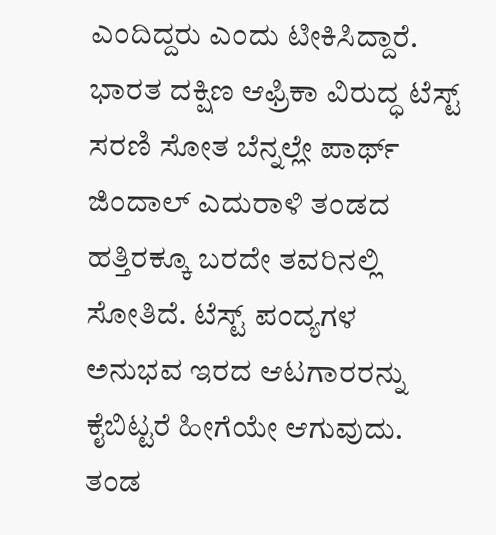ಎಂದಿದ್ದರು ಎಂದು ಟೀಕಿಸಿದ್ದಾರೆ.
ಭಾರತ ದಕ್ಷಿಣ ಆಫ್ರಿಕಾ ವಿರುದ್ಧ ಟೆಸ್ಟ್ ಸರಣಿ ಸೋತ ಬೆನ್ನಲ್ಲೇ ಪಾರ್ಥ್ ಜಿಂದಾಲ್ ಎದುರಾಳಿ ತಂಡದ ಹತ್ತಿರಕ್ಕೂ ಬರದೇ ತವರಿನಲ್ಲಿ ಸೋತಿದೆ. ಟೆಸ್ಟ್ ಪಂದ್ಯಗಳ ಅನುಭವ ಇರದ ಆಟಗಾರರನ್ನು ಕೈಬಿಟ್ಟರೆ ಹೀಗೆಯೇ ಆಗುವುದು. ತಂಡ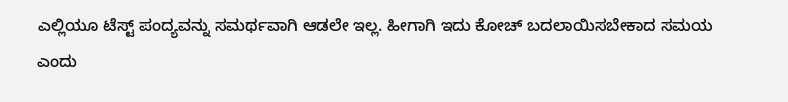ಎಲ್ಲಿಯೂ ಟೆಸ್ಟ್ ಪಂದ್ಯವನ್ನು ಸಮರ್ಥವಾಗಿ ಆಡಲೇ ಇಲ್ಲ. ಹೀಗಾಗಿ ಇದು ಕೋಚ್ ಬದಲಾಯಿಸಬೇಕಾದ ಸಮಯ ಎಂದು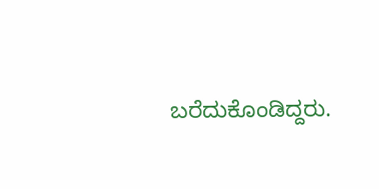ಬರೆದುಕೊಂಡಿದ್ದರು.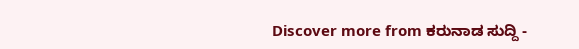Discover more from ಕರುನಾಡ ಸುದ್ದಿ -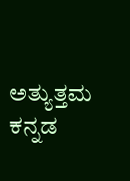ಅತ್ಯುತ್ತಮ ಕನ್ನಡ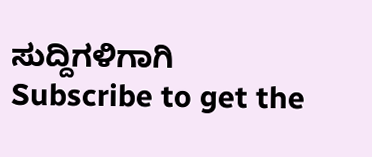ಸುದ್ದಿಗಳಿಗಾಗಿ
Subscribe to get the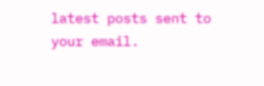latest posts sent to your email.